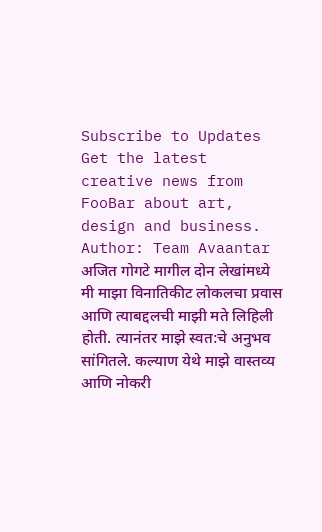Subscribe to Updates
Get the latest creative news from FooBar about art, design and business.
Author: Team Avaantar
अजित गोगटे मागील दोन लेखांमध्ये मी माझा विनातिकीट लोकलचा प्रवास आणि त्याबद्दलची माझी मते लिहिली होती. त्यानंतर माझे स्वत:चे अनुभव सांगितले. कल्याण येथे माझे वास्तव्य आणि नोकरी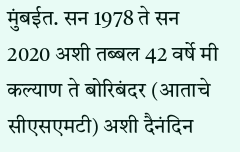मुंबईत. सन 1978 ते सन 2020 अशी तब्बल 42 वर्षे मी कल्याण ते बोरिबंदर (आताचे सीएसएमटी) अशी दैनंदिन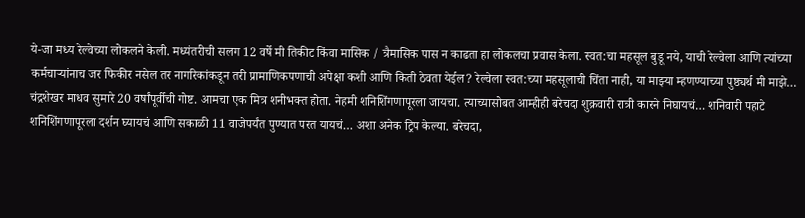ये-जा मध्य रेल्वेच्या लोकलने केली. मध्यंतरीची सलग 12 वर्षे मी तिकीट किंवा मासिक / त्रैमासिक पास न काढता हा लोकलचा प्रवास केला. स्वत:चा महसूल बुडू नये, याची रेल्वेला आणि त्यांच्या कर्मचाऱ्यांनाच जर फिकीर नसेल तर नागरिकांकडून तरी प्रामाणिकपणाची अपेक्षा कशी आणि किती ठेवता येईल? रेल्वेला स्वत:च्या महसूलाची चिंता नाही, या माझ्या म्हणण्याच्या पुष्ठ्यर्थ मी माझे…
चंद्रशेखर माधव सुमारे 20 वर्षांपूर्वीची गोष्ट. आमचा एक मित्र शनीभक्त होता. नेहमी शनिशिंगणापूरला जायचा. त्याच्यासोबत आम्हीही बरेचदा शुक्रवारी रात्री कारने निघायचं… शनिवारी पहाटे शनिशिंगणापूरला दर्शन घ्यायचं आणि सकाळी 11 वाजेपर्यंत पुण्यात परत यायचं… अशा अनेक ट्रिप केल्या. बरेचदा,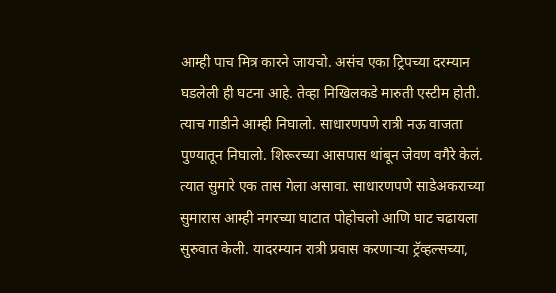आम्ही पाच मित्र कारने जायचो. असंच एका ट्रिपच्या दरम्यान घडलेली ही घटना आहे. तेव्हा निखिलकडे मारुती एस्टीम होती. त्याच गाडीने आम्ही निघालो. साधारणपणे रात्री नऊ वाजता पुण्यातून निघालो. शिरूरच्या आसपास थांबून जेवण वगैरे केलं. त्यात सुमारे एक तास गेला असावा. साधारणपणे साडेअकराच्या सुमारास आम्ही नगरच्या घाटात पोहोचलो आणि घाट चढायला सुरुवात केली. यादरम्यान रात्री प्रवास करणाऱ्या ट्रॅव्हल्सच्या,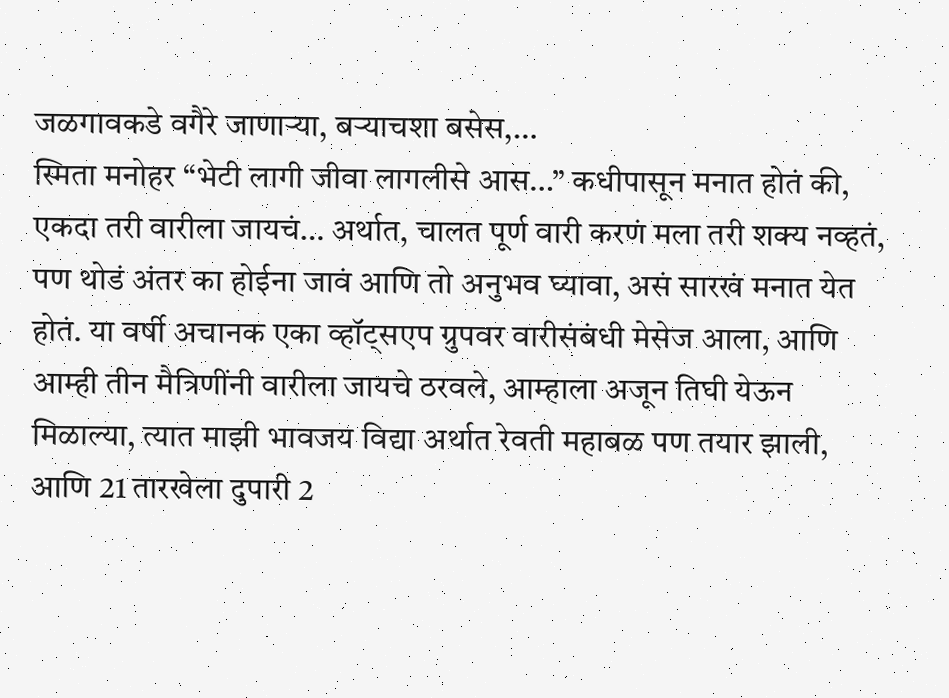जळगावकडे वगैरे जाणाऱ्या, बऱ्याचशा बसेस,…
स्मिता मनोहर “भेटी लागी जीवा लागलीसे आस…” कधीपासून मनात होतं की, एकदा तरी वारीला जायचं… अर्थात, चालत पूर्ण वारी करणं मला तरी शक्य नव्हतं, पण थोडं अंतर का होईना जावं आणि तो अनुभव घ्यावा, असं सारखं मनात येत होतं. या वर्षी अचानक एका व्हॉट्सएप ग्रुपवर वारीसंबंधी मेसेज आला, आणि आम्ही तीन मैत्रिणींनी वारीला जायचे ठरवले, आम्हाला अजून तिघी येऊन मिळाल्या, त्यात माझी भावजय विद्या अर्थात रेवती महाबळ पण तयार झाली, आणि 21 तारखेला दुपारी 2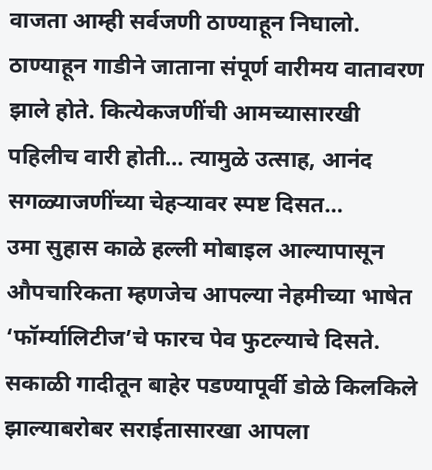वाजता आम्ही सर्वजणी ठाण्याहून निघालो. ठाण्याहून गाडीने जाताना संपूर्ण वारीमय वातावरण झाले होते. कित्येकजणींची आमच्यासारखी पहिलीच वारी होती… त्यामुळे उत्साह, आनंद सगळ्याजणींच्या चेहऱ्यावर स्पष्ट दिसत…
उमा सुहास काळे हल्ली मोबाइल आल्यापासून औपचारिकता म्हणजेच आपल्या नेहमीच्या भाषेत ‘फॉर्म्यालिटीज’चे फारच पेव फुटल्याचे दिसते. सकाळी गादीतून बाहेर पडण्यापूर्वी डोळे किलकिले झाल्याबरोबर सराईतासारखा आपला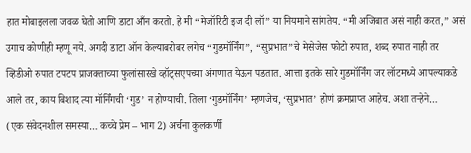हात मोबाइलला जवळ घेतो आणि डाटा आँन करतो. हे मी “मेजॉरिटी इज दी लॉ” या नियमाने सांगतेय. “मी अजिबात असं नाही करत,” असं उगाच कोणीही म्हणू नये. अगदी डाटा ऑन केल्याबरोबर लगेच “गुडमॉर्निंग”, “सुप्रभात”चे मेसेजेस फोटो रुपात, शब्द रुपात नाही तर व्हिडीओ रुपात टपटप प्राजक्ताच्या फुलांसारखे व्हॉट्सएपच्या अंगणात येऊन पडतात. आत्ता इतके सारे गुडमॉर्निंग जर लॉटमध्ये आपल्याकडे आले तर, काय बिशाद त्या मॉर्निंगची ‘गुड’ न होण्याची. तिला ‘गुडमॉर्निंग’ म्हणजेच, ‘सुप्रभात’ होणं क्रमप्राप्त आहेच. अशा तऱ्हेने…
(एक संवेदनशील समस्या… कच्चे प्रेम – भाग 2) अर्चना कुलकर्णी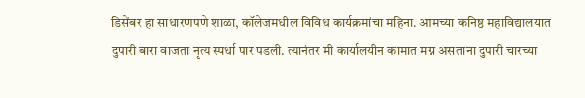डिसेंबर हा साधारणपणे शाळा, कॉलेजमधील विविध कार्यक्रमांचा महिना. आमच्या कनिष्ठ महाविद्यालयात दुपारी बारा वाजता नृत्य स्पर्धा पार पडली. त्यानंतर मी कार्यालयीन कामात मग्न असताना दुपारी चारच्या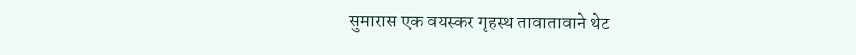सुमारास एक वयस्कर गृहस्थ तावातावाने थेट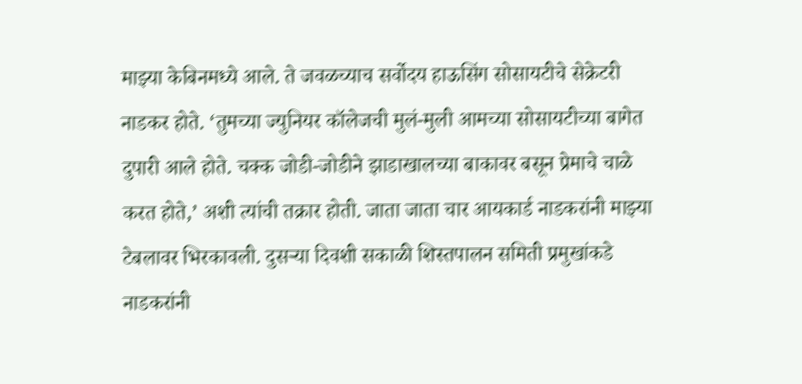माझ्या केबिनमध्ये आले. ते जवळच्याच सर्वोदय हाऊसिंग सोसायटीचे सेक्रेटरी नाडकर होते. ‘तुमच्या ज्युनियर कॉलेजची मुलं-मुली आमच्या सोसायटीच्या बागेत दुपारी आले होते. चक्क जोडी-जोडीने झाडाखालच्या बाकावर बसून प्रेमाचे चाळे करत होते,’ अशी त्यांची तक्रार होती. जाता जाता चार आयकार्ड नाडकरांनी माझ्या टेबलावर भिरकावली. दुसऱ्या दिवशी सकाळी शिस्तपालन समिती प्रमुखांकडे नाडकरांनी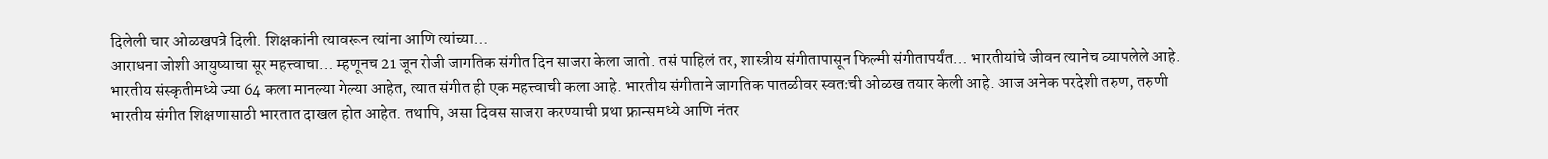दिलेली चार ओळखपत्रे दिली. शिक्षकांनी त्यावरून त्यांना आणि त्यांच्या…
आराधना जोशी आयुष्याचा सूर महत्त्वाचा… म्हणूनच 21 जून रोजी जागतिक संगीत दिन साजरा केला जातो. तसं पाहिलं तर, शास्त्रीय संगीतापासून फिल्मी संगीतापर्यंत… भारतीयांचे जीवन त्यानेच व्यापलेले आहे. भारतीय संस्कृतीमध्ये ज्या 64 कला मानल्या गेल्या आहेत, त्यात संगीत ही एक महत्त्वाची कला आहे. भारतीय संगीताने जागतिक पातळीवर स्वतःची ओळख तयार केली आहे. आज अनेक परदेशी तरुण, तरुणी भारतीय संगीत शिक्षणासाठी भारतात दाखल होत आहेत. तथापि, असा दिवस साजरा करण्याची प्रथा फ्रान्समध्ये आणि नंतर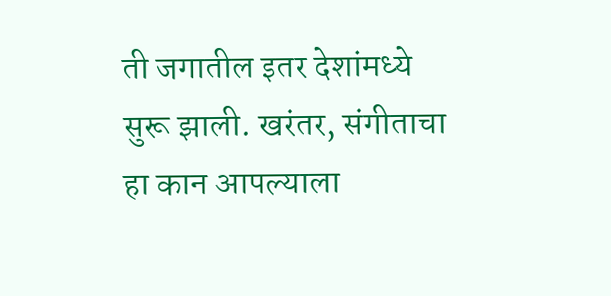ती जगातील इतर देशांमध्ये सुरू झाली. खरंतर, संगीताचा हा कान आपल्याला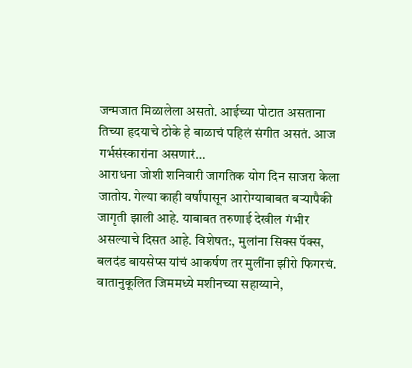जन्मजात मिळालेला असतो. आईच्या पोटात असताना तिच्या हृदयाचे ठोके हे बाळाचं पहिलं संगीत असतं. आज गर्भसंस्कारांना असणारं…
आराधना जोशी शनिवारी जागतिक योग दिन साजरा केला जातोय. गेल्या काही वर्षांपासून आरोग्याबाबत बऱ्यापैकी जागृती झाली आहे. याबाबत तरुणाई देखील गंभीर असल्याचे दिसत आहे. विशेषत:, मुलांना सिक्स पॅक्स, बलदंड बायसेप्स यांचं आकर्षण तर मुलींना झीरो फिगरचं. वातानुकूलित जिममध्ये मशीनच्या सहाय्याने,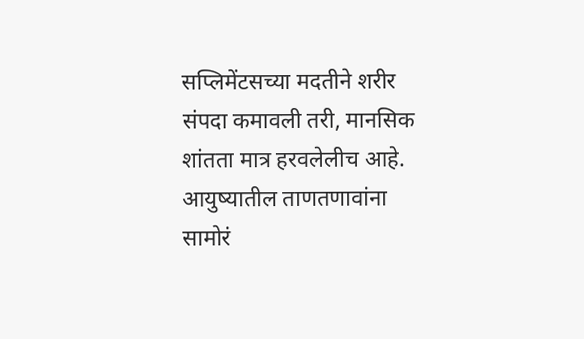सप्लिमेंटसच्या मदतीने शरीर संपदा कमावली तरी, मानसिक शांतता मात्र हरवलेलीच आहे. आयुष्यातील ताणतणावांना सामोरं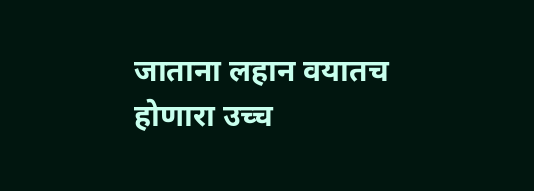जाताना लहान वयातच होणारा उच्च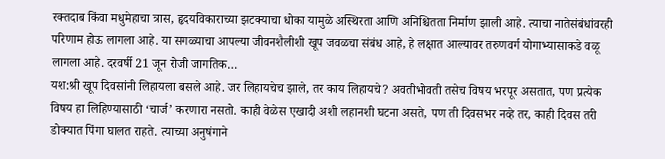रक्तदाब किंवा मधुमेहाचा त्रास, हृदयविकाराच्या झटक्याचा धोका यामुळे अस्थिरता आणि अनिश्चितता निर्माण झाली आहे. त्याचा नातेसंबंधांवरही परिणाम होऊ लागला आहे. या सगळ्याचा आपल्या जीवनशैलीशी खूप जवळचा संबंध आहे, हे लक्षात आल्यावर तरुणवर्ग योगाभ्यासाकडे वळू लागला आहे. दरवर्षी 21 जून रोजी जागतिक…
यश:श्री खूप दिवसांनी लिहायला बसले आहे. जर लिहायचेच झाले, तर काय लिहायचे? अवतीभोवती तसेच विषय भरपूर असतात, पण प्रत्येक विषय हा लिहिण्यासाठी ‘चार्ज’ करणारा नसतो. काही वेळेस एखादी अशी लहानशी घटना असते, पण ती दिवसभर नव्हे तर, काही दिवस तरी डोक्यात पिंगा घालत राहते. त्याच्या अनुषंगाने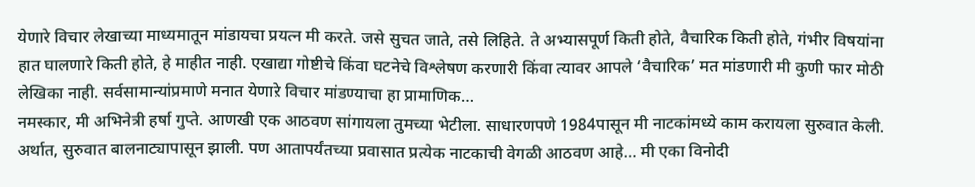येणारे विचार लेखाच्या माध्यमातून मांडायचा प्रयत्न मी करते. जसे सुचत जाते, तसे लिहिते. ते अभ्यासपूर्ण किती होते, वैचारिक किती होते, गंभीर विषयांना हात घालणारे किती होते, हे माहीत नाही. एखाद्या गोष्टीचे किंवा घटनेचे विश्लेषण करणारी किंवा त्यावर आपले ‘वैचारिक’ मत मांडणारी मी कुणी फार मोठी लेखिका नाही. सर्वसामान्यांप्रमाणे मनात येणाऱे विचार मांडण्याचा हा प्रामाणिक…
नमस्कार, मी अभिनेत्री हर्षा गुप्ते. आणखी एक आठवण सांगायला तुमच्या भेटीला. साधारणपणे 1984पासून मी नाटकांमध्ये काम करायला सुरुवात केली. अर्थात, सुरुवात बालनाट्यापासून झाली. पण आतापर्यंतच्या प्रवासात प्रत्येक नाटकाची वेगळी आठवण आहे… मी एका विनोदी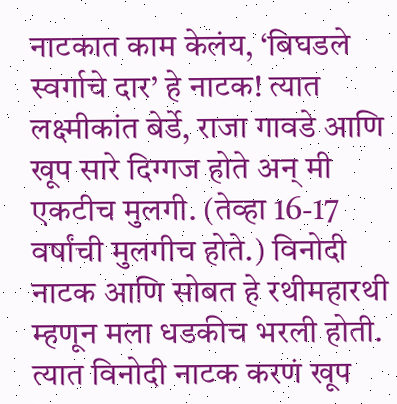नाटकात काम केलंय, ‘बिघडले स्वर्गाचे दार’ हे नाटक! त्यात लक्ष्मीकांत बेर्डे, राजा गावडे आणि खूप सारे दिग्गज होते अन् मी एकटीच मुलगी. (तेव्हा 16-17 वर्षांची मुलगीच होते.) विनोदी नाटक आणि सोबत हे रथीमहारथी म्हणून मला धडकीच भरली होती. त्यात विनोदी नाटक करणं खूप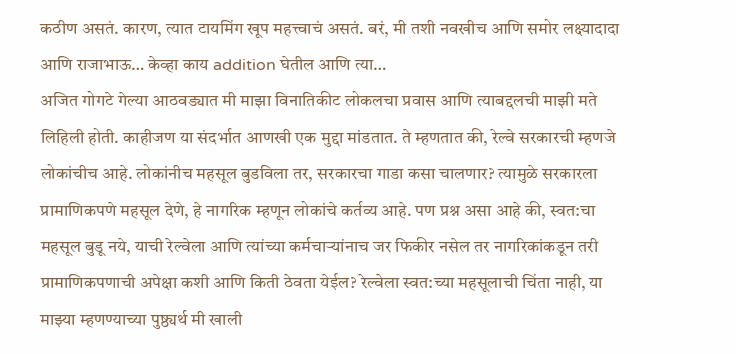कठीण असतं. कारण, त्यात टायमिंग खूप महत्त्वाचं असतं. बरं, मी तशी नवखीच आणि समोर लक्ष्यादादा आणि राजाभाऊ… केव्हा काय addition घेतील आणि त्या…
अजित गोगटे गेल्या आठवड्यात मी माझा विनातिकीट लोकलचा प्रवास आणि त्याबद्दलची माझी मते लिहिली होती. काहीजण या संदर्भात आणखी एक मुद्दा मांडतात. ते म्हणतात की, रेल्वे सरकारची म्हणजे लोकांचीच आहे. लोकांनीच महसूल बुडविला तर, सरकारचा गाडा कसा चालणार? त्यामुळे सरकारला प्रामाणिकपणे महसूल देणे, हे नागरिक म्हणून लोकांचे कर्तव्य आहे. पण प्रश्न असा आहे की, स्वत:चा महसूल बुडू नये, याची रेल्वेला आणि त्यांच्या कर्मचाऱ्यांनाच जर फिकीर नसेल तर नागरिकांकडून तरी प्रामाणिकपणाची अपेक्षा कशी आणि किती ठेवता येईल? रेल्वेला स्वत:च्या महसूलाची चिंता नाही, या माझ्या म्हणण्याच्या पुष्ठ्यर्थ मी खाली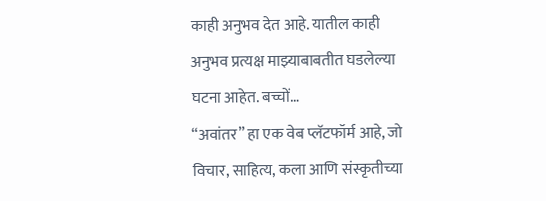काही अनुभव देत आहे. यातील काही अनुभव प्रत्यक्ष माझ्याबाबतीत घडलेल्या घटना आहेत. बच्चों…
“अवांतर” हा एक वेब प्लॅटफॉर्म आहे, जो विचार, साहित्य, कला आणि संस्कृतीच्या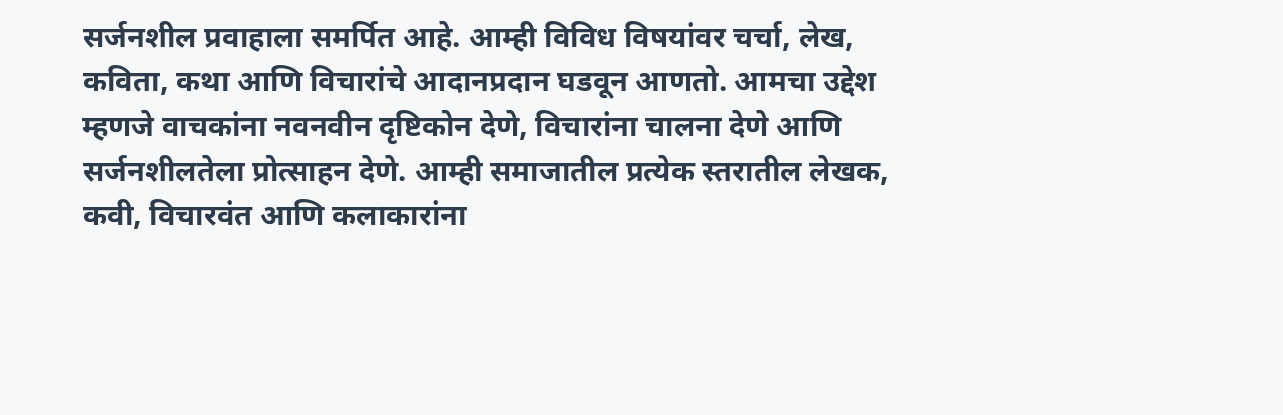सर्जनशील प्रवाहाला समर्पित आहे. आम्ही विविध विषयांवर चर्चा, लेख, कविता, कथा आणि विचारांचे आदानप्रदान घडवून आणतो. आमचा उद्देश म्हणजे वाचकांना नवनवीन दृष्टिकोन देणे, विचारांना चालना देणे आणि सर्जनशीलतेला प्रोत्साहन देणे. आम्ही समाजातील प्रत्येक स्तरातील लेखक, कवी, विचारवंत आणि कलाकारांना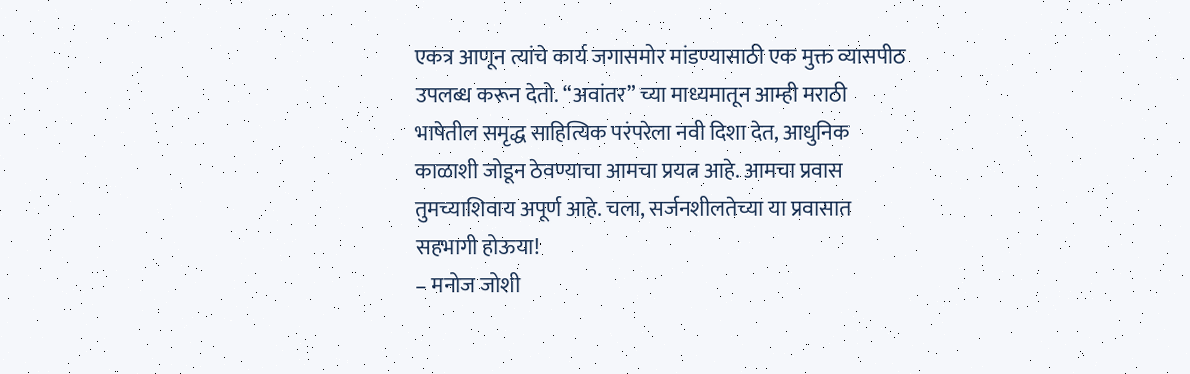एकत्र आणून त्यांचे कार्य जगासमोर मांडण्यासाठी एक मुक्त व्यासपीठ उपलब्ध करून देतो. “अवांतर” च्या माध्यमातून आम्ही मराठी भाषेतील समृद्ध साहित्यिक परंपरेला नवी दिशा देत, आधुनिक काळाशी जोडून ठेवण्याचा आमचा प्रयत्न आहे. आमचा प्रवास तुमच्याशिवाय अपूर्ण आहे. चला, सर्जनशीलतेच्या या प्रवासात सहभागी होऊया!
– मनोज जोशी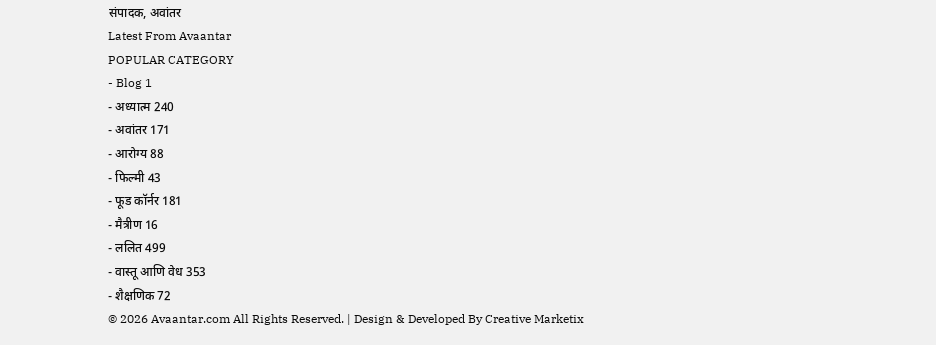संपादक, अवांतर
Latest From Avaantar
POPULAR CATEGORY
- Blog 1
- अध्यात्म 240
- अवांतर 171
- आरोग्य 88
- फिल्मी 43
- फूड कॉर्नर 181
- मैत्रीण 16
- ललित 499
- वास्तू आणि वेध 353
- शैक्षणिक 72
© 2026 Avaantar.com All Rights Reserved. | Design & Developed By Creative Marketix